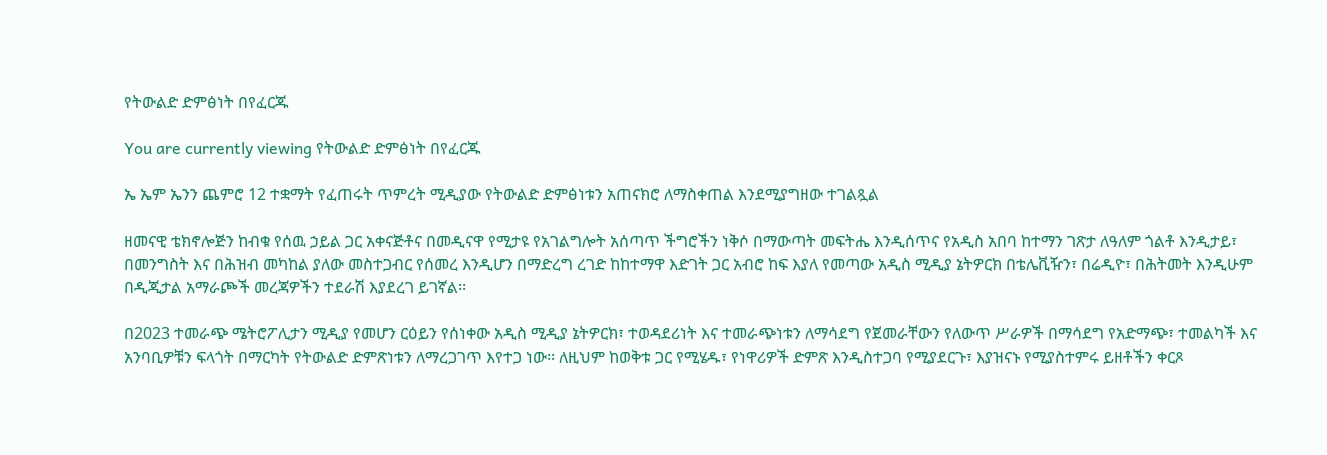የትውልድ ድምፅነት በየፈርጁ

You are currently viewing የትውልድ ድምፅነት በየፈርጁ

ኤ ኤም ኤንን ጨምሮ 12 ተቋማት የፈጠሩት ጥምረት ሚዲያው የትውልድ ድምፅነቱን አጠናክሮ ለማስቀጠል እንደሚያግዘው ተገልጿል

ዘመናዊ ቴክኖሎጅን ከብቁ የሰዉ ኃይል ጋር አቀናጅቶና በመዲናዋ የሚታዩ የአገልግሎት አሰጣጥ ችግሮችን ነቅሶ በማውጣት መፍትሔ እንዲሰጥና የአዲስ አበባ ከተማን ገጽታ ለዓለም ጎልቶ እንዲታይ፣ በመንግስት እና በሕዝብ መካከል ያለው መስተጋብር የሰመረ እንዲሆን በማድረግ ረገድ ከከተማዋ እድገት ጋር አብሮ ከፍ እያለ የመጣው አዲስ ሚዲያ ኔትዎርክ በቴሌቪዥን፣ በሬዲዮ፣ በሕትመት እንዲሁም በዲጂታል አማራጮች መረጃዎችን ተደራሽ እያደረገ ይገኛል፡፡

በ2023 ተመራጭ ሜትሮፖሊታን ሚዲያ የመሆን ርዕይን የሰነቀው አዲስ ሚዲያ ኔትዎርክ፣ ተወዳደሪነት እና ተመራጭነቱን ለማሳደግ የጀመራቸውን የለውጥ ሥራዎች በማሳደግ የአድማጭ፣ ተመልካች እና አንባቢዎቹን ፍላጎት በማርካት የትውልድ ድምጽነቱን ለማረጋገጥ እየተጋ ነው፡፡ ለዚህም ከወቅቱ ጋር የሚሄዱ፣ የነዋሪዎች ድምጽ እንዲስተጋባ የሚያደርጉ፣ እያዝናኑ የሚያስተምሩ ይዘቶችን ቀርጾ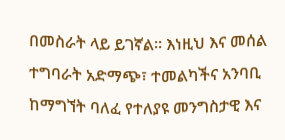በመስራት ላይ ይገኛል፡፡ እነዚህ እና መሰል ተግባራት አድማጭ፣ ተመልካችና አንባቢ ከማግኘት ባለፈ የተለያዩ መንግስታዊ እና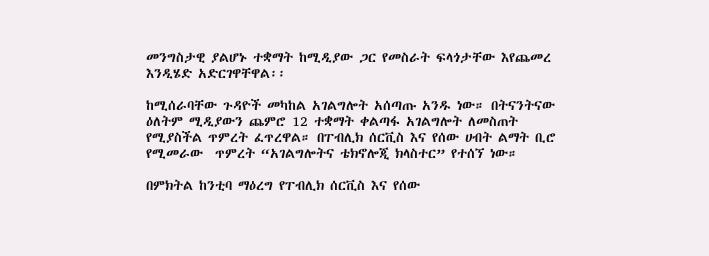መንግስታዊ ያልሆኑ ተቋማት ከሚዲያው ጋር የመስራት ፍላጎታቸው እየጨመረ እንዲሄድ አድርገዋቸዋል፡፡

ከሚሰራባቸው ጉዳዮች መካከል አገልግሎት አሰጣጡ አንዱ ነው። በትናንትናው ዕለትም ሚዲያውን ጨምሮ 12 ተቋማት ቀልጣፋ አገልግሎት ለመስጠት የሚያስችል ጥምረት ፈጥረዋል። በፐብሊክ ሰርቪስ እና የሰው ሀብት ልማት ቢሮ የሚመራው  ጥምረት “አገልግሎትና ቴክኖሎጂ ክላስተር” የተሰኘ ነው።

በምክትል ከንቲባ ማዕረግ የፐብሊክ ሰርቪስ እና የሰው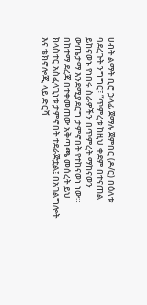ሀብት ልማት ቢሮ ኃላፊ ጀማሉ ጀምበር (ዶ/ር) በዕለቱ ባደረጉት ንግግር፣ “ጥምረቱ ከዚህ ቀደም በተናጠል ይከናወኑ የነበሩ ስራዎችን በጥምረት ማከናወን ውጤታማ እንደሚያደርግ ታምኖበት የተከናወነ ነው። በከተማ ደረጃ በተቀመጠው አቅጣጫ መሰረት ይህ ክላስተር አስፈላጊነቱ ታምኖበት ተደራጅቷል፤ በአገልግሎት እና ቴክኖሎጂ ላይ ድርሻ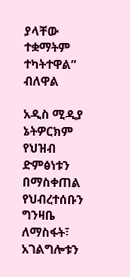ያላቸው ተቋማትም ተካትተዋል” ብለዋል

አዲስ ሚዲያ ኔትዎርክም የህዝብ ድምፅነቱን በማስቀጠል የህብረተሰቡን ግንዛቤ ለማስፋት፣ አገልግሎቱን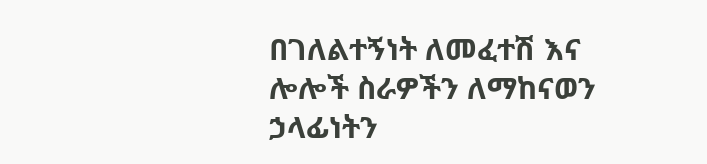በገለልተኝነት ለመፈተሽ እና ሎሎች ስራዎችን ለማከናወን ኃላፊነትን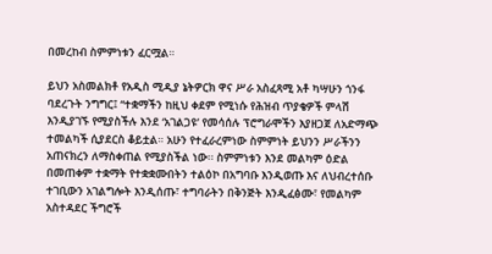በመረከብ ስምምነቱን ፈርሟል።

ይህን አስመልክቶ የአዲስ ሚዲያ ኔትዎርክ ዋና ሥራ አስፈጻሚ አቶ ካሣሁን ጎንፋ ባደረጉት ንግግር፤ “ተቋማችን ከዚህ ቀደም የሚነሱ የሕዝብ ጥያቄዎች ምላሽ እንዲያገኙ የሚያስችሉ እንደ ‘አገልጋዩ’ የመሳሰሉ ፕሮግራሞችን እያዘጋጀ ለአድማጭ ተመልካች ሲያደርስ ቆይቷል። አሁን የተፈራረምነው ስምምነት ይህንን ሥራችንን አጠናክረን ለማስቀጠል የሚያስችል ነው፡፡ ስምምነቱን እንደ መልካም ዕድል በመጠቀም ተቋማት የተቋቋሙበትን ተልዕኮ በአግባቡ እንዲወጡ እና ለህብረተሰቡ ተገቢውን አገልግሎት እንዲሰጡ፣ ተግባራትን በቅንጅት እንዲፈፅሙ፣ የመልካም አስተዳደር ችግሮች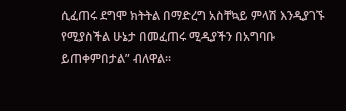ሲፈጠሩ ደግሞ ክትትል በማድረግ አስቸኳይ ምላሽ እንዲያገኙ የሚያስችል ሁኔታ በመፈጠሩ ሚዲያችን በአግባቡ ይጠቀምበታል” ብለዋል፡፡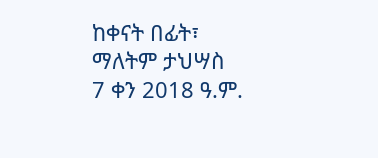ከቀናት በፊት፣ ማለትም ታህሣስ 7 ቀን 2018 ዓ.ም.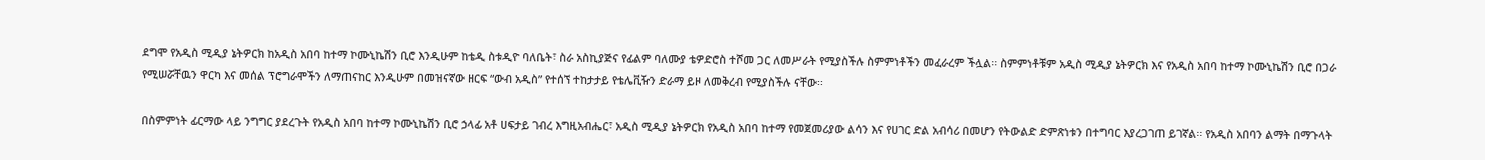ደግሞ የአዲስ ሚዲያ ኔትዎርክ ከአዲስ አበባ ከተማ ኮሙኒኬሽን ቢሮ እንዲሁም ከቴዲ ስቱዲዮ ባለቤት፣ ስራ አስኪያጅና የፊልም ባለሙያ ቴዎድሮስ ተሾመ ጋር ለመሥራት የሚያስችሉ ስምምነቶችን መፈራረም ችሏል፡፡ ስምምነቶቹም አዲስ ሚዲያ ኔትዎርክ እና የአዲስ አበባ ከተማ ኮሙኒኬሽን ቢሮ በጋራ የሚሠሯቸዉን ዋርካ እና መሰል ፕሮግራሞችን ለማጠናከር እንዲሁም በመዝናኛው ዘርፍ “ውብ አዲስ” የተሰኘ ተከታታይ የቴሌቪዥን ድራማ ይዞ ለመቅረብ የሚያስችሉ ናቸው፡፡

በስምምነት ፊርማው ላይ ንግግር ያደረጉት የአዲስ አበባ ከተማ ኮሙኒኬሽን ቢሮ ኃላፊ አቶ ሀፍታይ ገብረ እግዚአብሔር፣ አዲስ ሚዲያ ኔትዎርክ የአዲስ አበባ ከተማ የመጀመሪያው ልሳን እና የሀገር ድል አብሳሪ በመሆን የትውልድ ድምጽነቱን በተግባር እያረጋገጠ ይገኛል፡፡ የአዲስ አበባን ልማት በማጉላት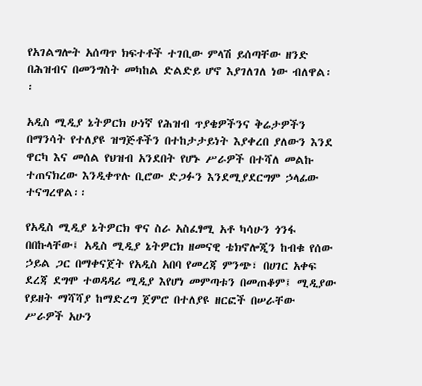የአገልግሎት አሰጣጥ ክፍተቶች ተገቢው ምላሽ ይሰጣቸው ዘንድ በሕዝብና በመንግስት መካከል ድልድይ ሆኖ እያገለገለ ነው ብለዋል፡፡

አዲስ ሚዲያ ኔትዎርክ ሁነኛ የሕዝብ ጥያቄዎችንና ቅሬታዎችን በማንሳት የተለያዩ ዝግጅቶችን በተከታታይነት እያቀረበ ያለውን እንደ ዋርካ እና መሰል የህዝብ አንደበት የሆኑ ሥራዎች በተሻለ መልኩ ተጠናክረው እንዲቀጥሉ ቢሮው ድጋፉን እንደሚያደርግም ኃላፊው ተናግረዋል፡፡

የአዲስ ሚዲያ ኔትዎርክ ዋና ስራ አስፈፃሚ አቶ ካሳሁን ጎንፋ በበኩላቸው፤ አዲስ ሚዲያ ኔትዎርክ ዘመናዊ ቴክኖሎጂን ከብቁ የሰው ኃይል ጋር በማቀናጀት የአዲስ አበባ የመረጃ ምንጭ፣ በሀገር አቀፍ ደረጃ ደግሞ ተወዳዳሪ ሚዲያ እየሆነ መምጣቱን በመጠቆም፤ ሚዲያው የይዘት ማሻሻያ ከማድረግ ጀምሮ በተለያዩ ዘርፎች በሠራቸው ሥራዎች አሁን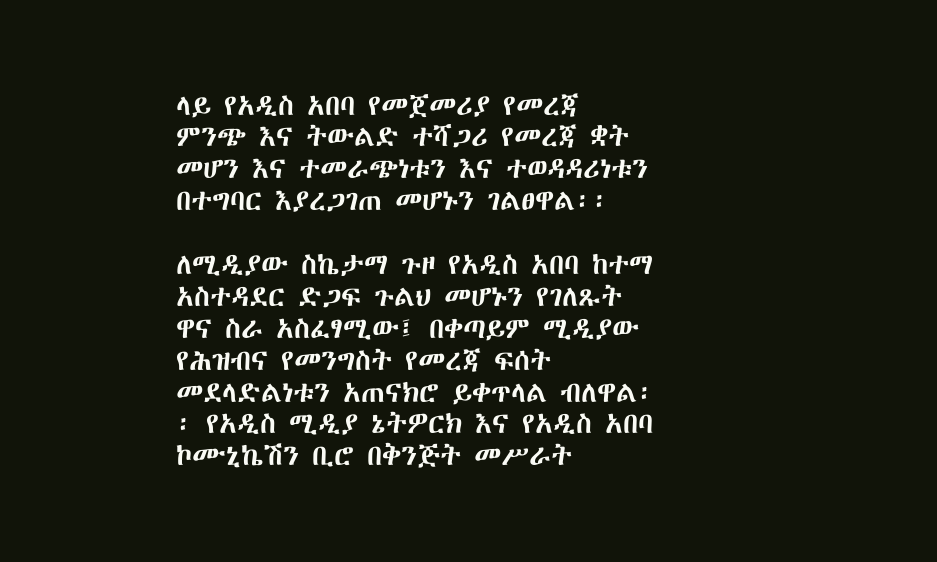ላይ የአዲስ አበባ የመጀመሪያ የመረጃ ምንጭ እና ትውልድ ተሻጋሪ የመረጃ ቋት መሆን እና ተመራጭነቱን እና ተወዳዳሪነቱን በተግባር እያረጋገጠ መሆኑን ገልፀዋል፡፡

ለሚዲያው ስኬታማ ጉዞ የአዲስ አበባ ከተማ አስተዳደር ድጋፍ ጉልህ መሆኑን የገለጹት ዋና ስራ አስፈፃሚው፤ በቀጣይም ሚዲያው የሕዝብና የመንግስት የመረጃ ፍሰት መደላድልነቱን አጠናክሮ ይቀጥላል ብለዋል፡፡ የአዲስ ሚዲያ ኔትዎርክ እና የአዲስ አበባ ኮሙኒኬሽን ቢሮ በቅንጅት መሥራት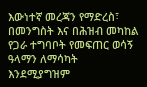እውነተኛ መረጃን የማድረስ፣ በመንግስት እና በሕዝብ መካከል የጋራ ተግባቦት የመፍጠር ወሳኝ ዓላማን ለማሳካት እንደሚያግዝም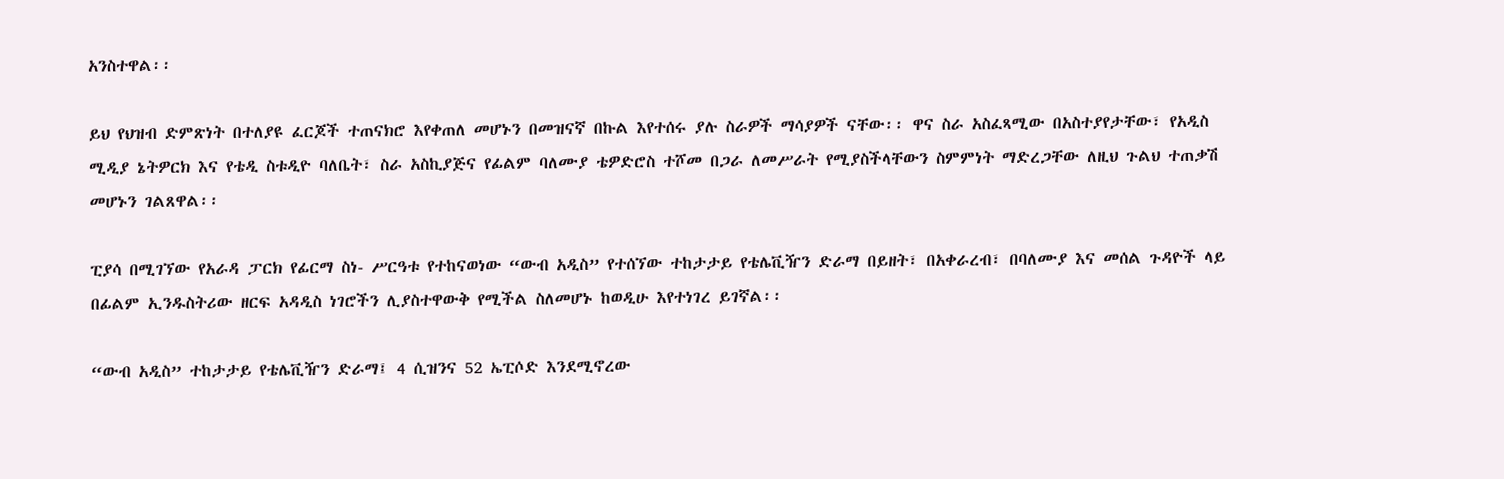አንስተዋል፡፡

ይህ የህዝብ ድምጽነት በተለያዩ ፈርጆች ተጠናክሮ እየቀጠለ መሆኑን በመዝናኛ በኩል እየተሰሩ ያሉ ስራዎች ማሳያዎች ናቸው፡፡ ዋና ስራ አስፈጻሚው በአስተያየታቸው፣ የአዲስ ሚዲያ ኔትዎርክ እና የቴዲ ስቱዲዮ ባለቤት፣ ስራ አስኪያጅና የፊልም ባለሙያ ቴዎድሮስ ተሾመ በጋራ ለመሥራት የሚያስችላቸውን ስምምነት ማድረጋቸው ለዚህ ጉልህ ተጠቃሽ መሆኑን ገልጸዋል፡፡

ፒያሳ በሚገኘው የአራዳ ፓርክ የፊርማ ስነ- ሥርዓቱ የተከናወነው “ውብ አዲስ” የተሰኘው ተከታታይ የቴሌቪዥን ድራማ በይዘት፣ በአቀራረብ፣ በባለሙያ እና መሰል ጉዳዮች ላይ በፊልም ኢንዱስትሪው ዘርፍ አዳዲስ ነገሮችን ሊያስተዋውቅ የሚችል ስለመሆኑ ከወዲሁ እየተነገረ ይገኛል፡፡

“ውብ አዲስ” ተከታታይ የቴሌቪዥን ድራማ፤ 4 ሲዝንና 52 ኤፒሶድ እንደሚኖረው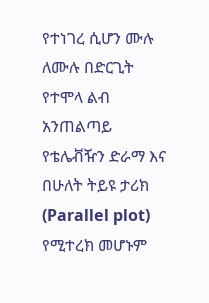የተነገረ ሲሆን ሙሉ ለሙሉ በድርጊት የተሞላ ልብ አንጠልጣይ የቴሌቭዥን ድራማ እና በሁለት ትይዩ ታሪክ (Parallel plot) የሚተረክ መሆኑም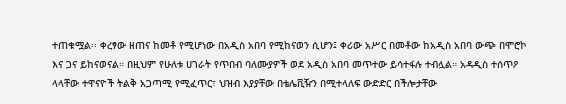ተጠቁሟል፡፡ ቀረፃው ዘጠና ከመቶ የሚሆነው በአዲስ አበባ የሚከናወን ሲሆን፤ ቀሪው አሥር በመቶው ከአዲስ አበባ ውጭ በሞሮኮ እና ጋና ይከናወናል። በዚህም የሁለቱ ሀገራት የጥበብ ባለሙያዎች ወደ አዲስ አበባ መጥተው ይሳተፋሉ ተብሏል። አዳዲስ ተሰጥዖ ላላቸው ተዋናዮች ትልቅ አጋጣሚ የሚፈጥር፣ ህዝብ እያያቸው በቴሌቪዥን በሚተላለፍ ውድድር በችሎታቸው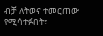ብቻ ለትወና ተመርጠው የሚሳተፉበት፣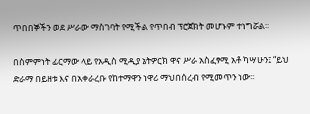ጥበበኞችን ወደ ሥራው ማስገባት የሚችል የጥበብ ፕሮጀክት መሆኑም ተነግሯል፡፡

በስምምነት ፊርማው ላይ የአዲስ ሚዲያ ኔትዎርክ ዋና ሥራ አስፈፃሚ አቶ ካሣሁን፤ “ይህ ድራማ በይዘቱ እና በአቀራረቡ የከተማዋን ነዋሪ ማህበሰረብ የሚመጥን ነው፡፡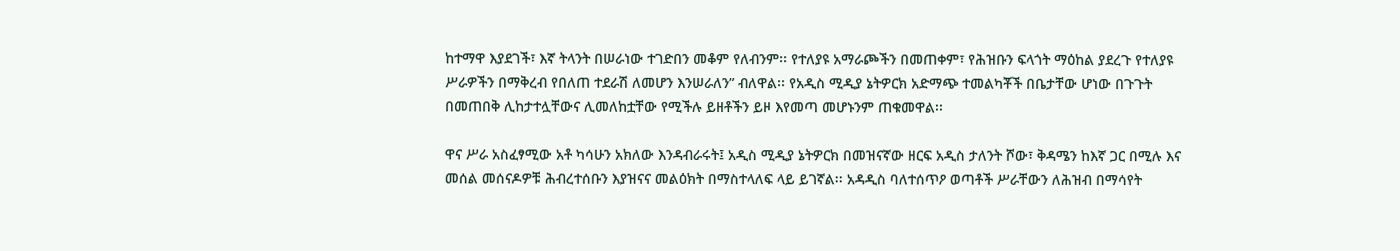ከተማዋ እያደገች፣ እኛ ትላንት በሠራነው ተገድበን መቆም የለብንም፡፡ የተለያዩ አማራጮችን በመጠቀም፣ የሕዝቡን ፍላጎት ማዕከል ያደረጉ የተለያዩ ሥራዎችን በማቅረብ የበለጠ ተደራሽ ለመሆን እንሠራለን” ብለዋል፡፡ የአዲስ ሚዲያ ኔትዎርክ አድማጭ ተመልካቾች በቤታቸው ሆነው በጉጉት በመጠበቅ ሊከታተሏቸውና ሊመለከቷቸው የሚችሉ ይዘቶችን ይዞ እየመጣ መሆኑንም ጠቁመዋል፡፡

ዋና ሥራ አስፈፃሚው አቶ ካሳሁን አክለው እንዳብራሩት፤ አዲስ ሚዲያ ኔትዎርክ በመዝናኛው ዘርፍ አዲስ ታለንት ሾው፣ ቅዳሜን ከእኛ ጋር በሚሉ እና መሰል መሰናዶዎቹ ሕብረተሰቡን እያዝናና መልዕክት በማስተላለፍ ላይ ይገኛል፡፡ አዳዲስ ባለተሰጥዖ ወጣቶች ሥራቸውን ለሕዝብ በማሳየት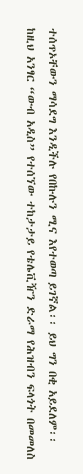ተሰጥኦቸውን ማሳደግ እንዲችሉ የበኩሉን ሚና እየተወጣ ይገኛል፡፡ ይህ ግን በቂ አይደለም፡፡ ከዚህ አንፃር “ውብ አዲስ” የተሰኘው ተከታታይ የቴሌቪዥን ድራማ የሕዝብን ፍላጎት በመመለስ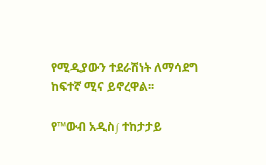የሚዲያውን ተደራሽነት ለማሳደግ ከፍተኛ ሚና ይኖረዋል፡፡

የ™ውብ አዲስ∫ ተከታታይ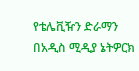የቴሌቪዥን ድራማን በአዲስ ሚዲያ ኔትዎርክ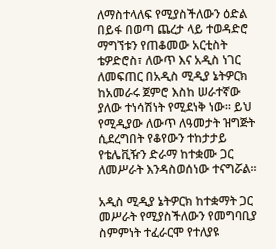ለማስተላለፍ የሚያስችለውን ዕድል በይፋ በወጣ ጨረታ ላይ ተወዳድሮ ማግኘቱን የጠቆመው አርቲስት ቴዎድሮስ፣ ለውጥ እና አዲስ ነገር ለመፍጠር በአዲስ ሚዲያ ኔትዎርክ ከአመራሩ ጀምሮ እስከ ሠራተኛው ያለው ተነሳሽነት የሚደነቅ ነው፡፡ ይህ የሚዲያው ለውጥ ለዓመታት ዝግጅት ሲደረግበት የቆየውን ተከታታይ የቴሌቪዥን ድራማ ከተቋሙ ጋር ለመሥራት እንዳስወሰነው ተናግሯል፡፡

አዲስ ሚዲያ ኔትዎርክ ከተቋማት ጋር መሥራት የሚያስችለውን የመግባቢያ ስምምነት ተፈራርሞ የተለያዩ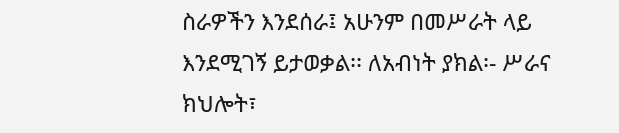ስራዎችን እንደሰራ፤ አሁንም በመሥራት ላይ እንደሚገኝ ይታወቃል፡፡ ለአብነት ያክል፡- ሥራና ክህሎት፣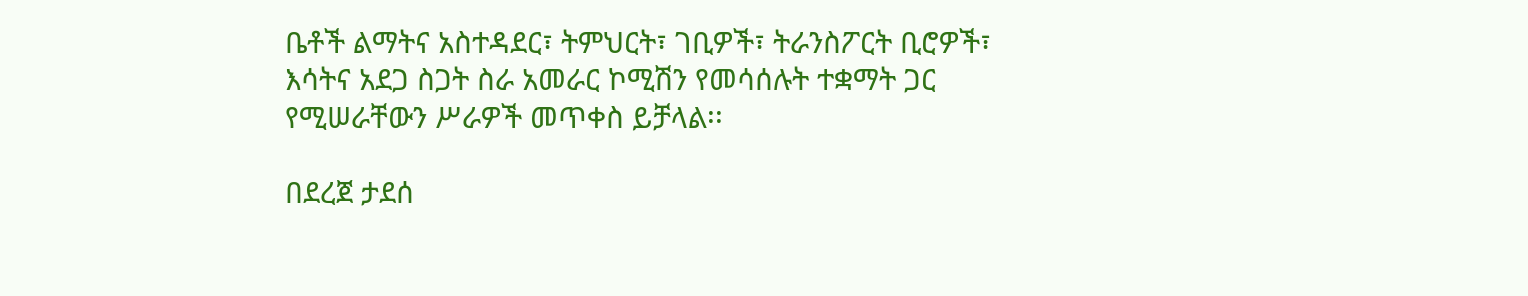ቤቶች ልማትና አስተዳደር፣ ትምህርት፣ ገቢዎች፣ ትራንስፖርት ቢሮዎች፣ እሳትና አደጋ ስጋት ስራ አመራር ኮሚሽን የመሳሰሉት ተቋማት ጋር የሚሠራቸውን ሥራዎች መጥቀስ ይቻላል፡፡

በደረጀ ታደሰ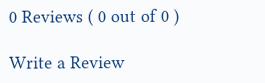0 Reviews ( 0 out of 0 )

Write a Review